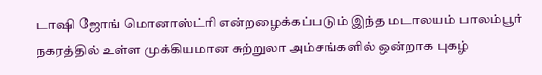டாஷி ஜோங் மொனாஸ்ட்ரி என்றழைக்கப்படும் இந்த மடாலயம் பாலம்பூர் நகரத்தில் உள்ள முக்கியமான சுற்றுலா அம்சங்களில் ஒன்றாக புகழ்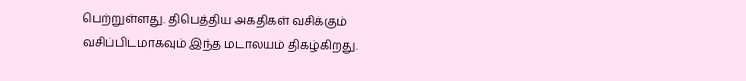பெற்றுள்ளது. திபெத்திய அகதிகள் வசிக்கும் வசிப்பிடமாகவும் இந்த மடாலயம் திகழ்கிறது.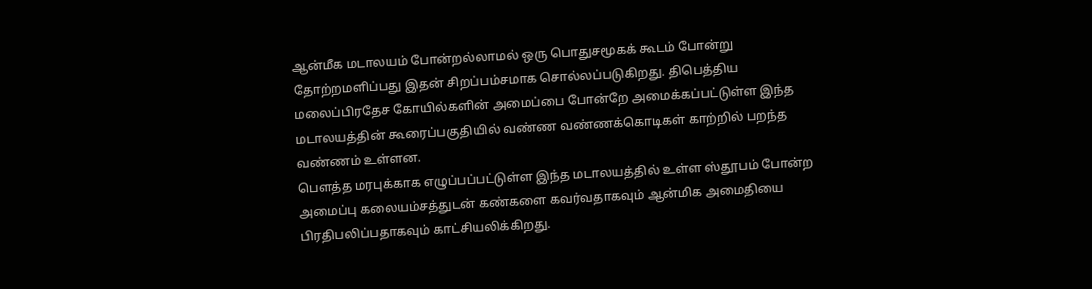ஆன்மீக மடாலயம் போன்றல்லாமல் ஒரு பொதுசமூகக் கூடம் போன்று தோற்றமளிப்பது இதன் சிறப்பம்சமாக சொல்லப்படுகிறது. திபெத்திய மலைப்பிரதேச கோயில்களின் அமைப்பை போன்றே அமைக்கப்பட்டுள்ள இந்த மடாலயத்தின் கூரைப்பகுதியில் வண்ண வண்ணக்கொடிகள் காற்றில் பறந்த வண்ணம் உள்ளன.
பௌத்த மரபுக்காக எழுப்பப்பட்டுள்ள இந்த மடாலயத்தில் உள்ள ஸ்தூபம் போன்ற அமைப்பு கலையம்சத்துடன் கண்களை கவர்வதாகவும் ஆன்மிக அமைதியை பிரதிபலிப்பதாகவும் காட்சியலிக்கிறது.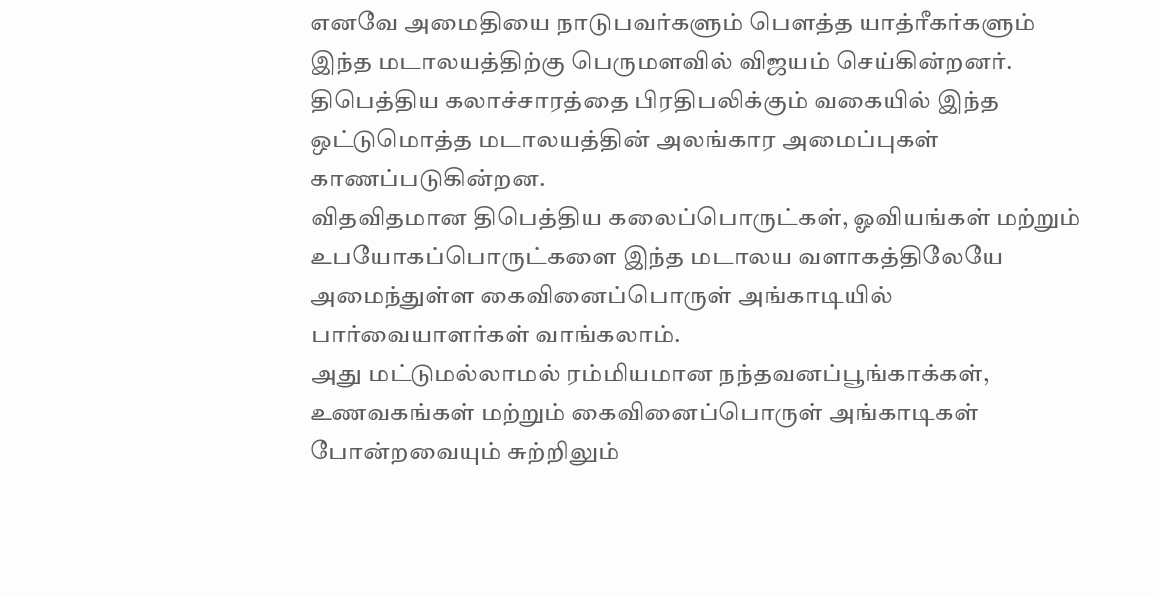எனவே அமைதியை நாடுபவர்களும் பௌத்த யாத்ரீகர்களும் இந்த மடாலயத்திற்கு பெருமளவில் விஜயம் செய்கின்றனர். திபெத்திய கலாச்சாரத்தை பிரதிபலிக்கும் வகையில் இந்த ஒட்டுமொத்த மடாலயத்தின் அலங்கார அமைப்புகள் காணப்படுகின்றன.
விதவிதமான திபெத்திய கலைப்பொருட்கள், ஓவியங்கள் மற்றும் உபயோகப்பொருட்களை இந்த மடாலய வளாகத்திலேயே அமைந்துள்ள கைவினைப்பொருள் அங்காடியில் பார்வையாளர்கள் வாங்கலாம்.
அது மட்டுமல்லாமல் ரம்மியமான நந்தவனப்பூங்காக்கள், உணவகங்கள் மற்றும் கைவினைப்பொருள் அங்காடிகள் போன்றவையும் சுற்றிலும்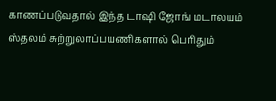காணப்படுவதால் இந்த டாஷி ஜோங் மடாலயம் ஸ்தலம் சுற்றுலாப்பயணிகளால் பெரிதும்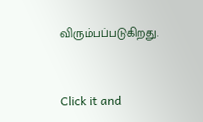விரும்பப்படுகிறது.



Click it and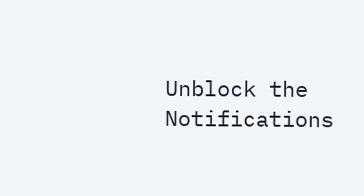Unblock the Notifications